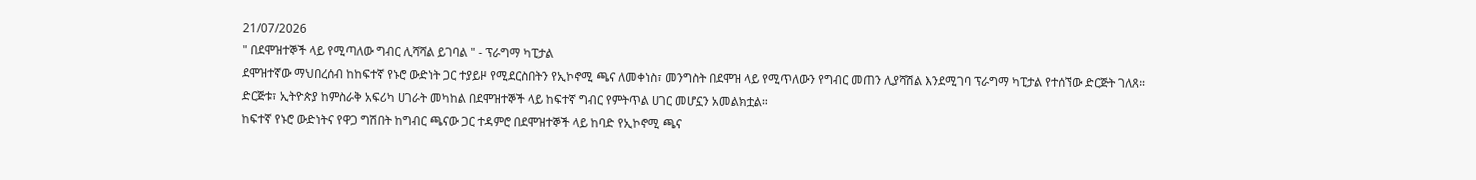21/07/2026
" በደሞዝተኞች ላይ የሚጣለው ግብር ሊሻሻል ይገባል " - ፕራግማ ካፒታል
ደሞዝተኛው ማህበረሰብ ከከፍተኛ የኑሮ ውድነት ጋር ተያይዞ የሚደርስበትን የኢኮኖሚ ጫና ለመቀነስ፣ መንግስት በደሞዝ ላይ የሚጥለውን የግብር መጠን ሊያሻሽል እንደሚገባ ፕራግማ ካፒታል የተሰኘው ድርጅት ገለጸ።
ድርጅቱ፣ ኢትዮጵያ ከምስራቅ አፍሪካ ሀገራት መካከል በደሞዝተኞች ላይ ከፍተኛ ግብር የምትጥል ሀገር መሆኗን አመልክቷል።
ከፍተኛ የኑሮ ውድነትና የዋጋ ግሽበት ከግብር ጫናው ጋር ተዳምሮ በደሞዝተኞች ላይ ከባድ የኢኮኖሚ ጫና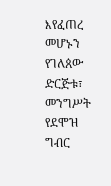እየፈጠረ መሆኑን የገለጰው ድርጅቱ፣ መንግሥት የደሞዝ ግብር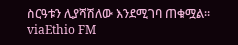ስርዓቱን ሊያሻሽለው እንደሚገባ ጠቁሟል።
viaEthio FM